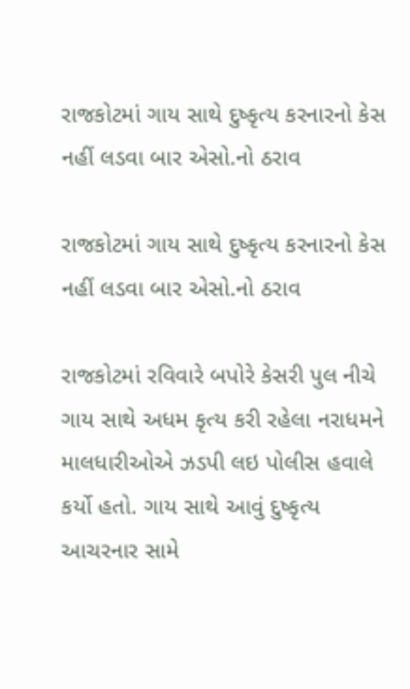રાજકોટમાં ગાય સાથે દુષ્કૃત્ય કરનારનો કેસ નહીં લડવા બાર એસો.નો ઠરાવ

રાજકોટમાં ગાય સાથે દુષ્કૃત્ય કરનારનો કેસ નહીં લડવા બાર એસો.નો ઠરાવ

રાજકોટમાં રવિવારે બપોરે કેસરી પુલ નીચે ગાય સાથે અધમ કૃત્ય કરી રહેલા નરાધમને માલધારીઓએ ઝડપી લઇ પોલીસ હવાલે કર્યો હતો. ગાય સાથે આવું દુષ્કૃત્ય આચરનાર સામે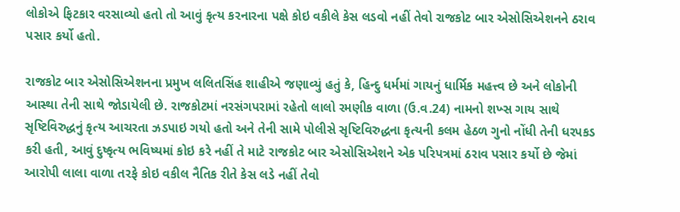લોકોએ ફિટકાર વરસાવ્યો હતો તો આવું કૃત્ય કરનારના પક્ષે કોઇ વકીલે કેસ લડવો નહીં તેવો રાજકોટ બાર એસોસિએશનને ઠરાવ પસાર કર્યો હતો.

રાજકોટ બાર એસોસિએશનના પ્રમુખ લલિતસિંહ શાહીએ જણાવ્યું હતું કે, હિન્દુ ધર્મમાં ગાયનું ધાર્મિક મહત્ત્વ છે અને લોકોની આસ્થા તેની સાથે જોડાયેલી છે. રાજકોટમાં નરસંગપરામાં રહેતો લાલો રમણીક વાળા (ઉ.વ.24) નામનો શખ્સ ગાય સાથે સૃષ્ટિવિરુદ્ધનું કૃત્ય આચરતા ઝડપાઇ ગયો હતો અને તેની સામે પોલીસે સૃષ્ટિવિરુદ્ધના કૃત્યની કલમ હેઠળ ગુનો નોંધી તેની ધરપકડ કરી હતી, આવું દુષ્કૃત્ય ભવિષ્યમાં કોઇ કરે નહીં તે માટે રાજકોટ બાર એસોસિએશને એક પરિપત્રમાં ઠરાવ પસાર કર્યો છે જેમાં આરોપી લાલા વાળા તરફે કોઇ વકીલ નૈતિક રીતે કેસ લડે નહીં તેવો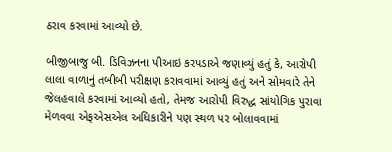ઠરાવ કરવામાં આવ્યો છે.

બીજીબાજુ બી. ડિવિઝનના પીઆઇ કરપડાએ જણાવ્યું હતું કે, આરોપી લાલા વાળાનું તબીબી પરીક્ષણ કરાવવામાં આવ્યું હતું અને સોમવારે તેને જેલહવાલે કરવામાં આવ્યો હતો, તેમજ આરોપી વિરુદ્ધ સાંયોગિક પુરાવા મેળવવા એફએસએલ અધિકારીને પણ સ્થળ પર બોલાવવામાં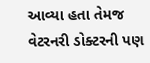આવ્યા હતા તેમજ વેટરનરી ડોક્ટરની પણ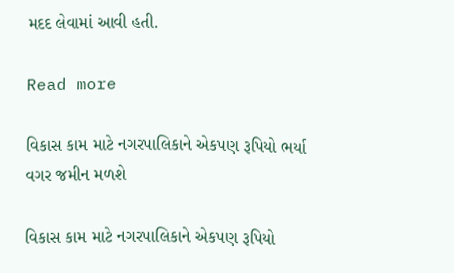મદદ લેવામાં આવી હતી.

Read more

વિકાસ કામ માટે નગરપાલિકાને એકપણ રૂપિયો ભર્યા વગર જમીન મળશે

વિકાસ કામ માટે નગરપાલિકાને એકપણ રૂપિયો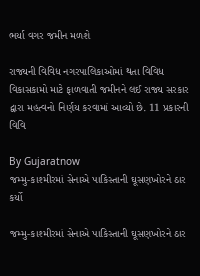ભર્યા વગર જમીન મળશે

રાજ્યની વિવિધ નગરપાલિકાઓમાં થતા વિવિધ વિકાસકામો માટે ફાળવાતી જમીનને લઈ રાજ્ય સરકાર દ્વારા મહત્વનો નિર્ણય કરવામાં આવ્યો છે. 11 પ્રકારની વિવિ

By Gujaratnow
જમ્મુ-કાશ્મીરમાં સેનાએ પાકિસ્તાની ઘૂસણખોરને ઠાર કર્યો

જમ્મુ-કાશ્મીરમાં સેનાએ પાકિસ્તાની ઘૂસણખોરને ઠાર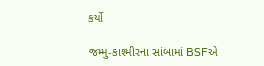કર્યો

જમ્મુ-કાશ્મીરના સાંબામાં BSFએ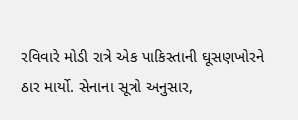રવિવારે મોડી રાત્રે એક પાકિસ્તાની ઘૂસણખોરને ઠાર માર્યો. સેનાના સૂત્રો અનુસાર,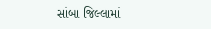સાંબા જિલ્લામાં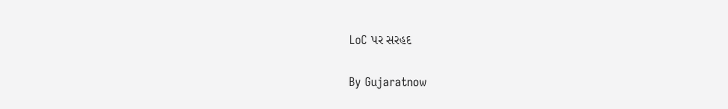LoC પર સરહદ

By Gujaratnow